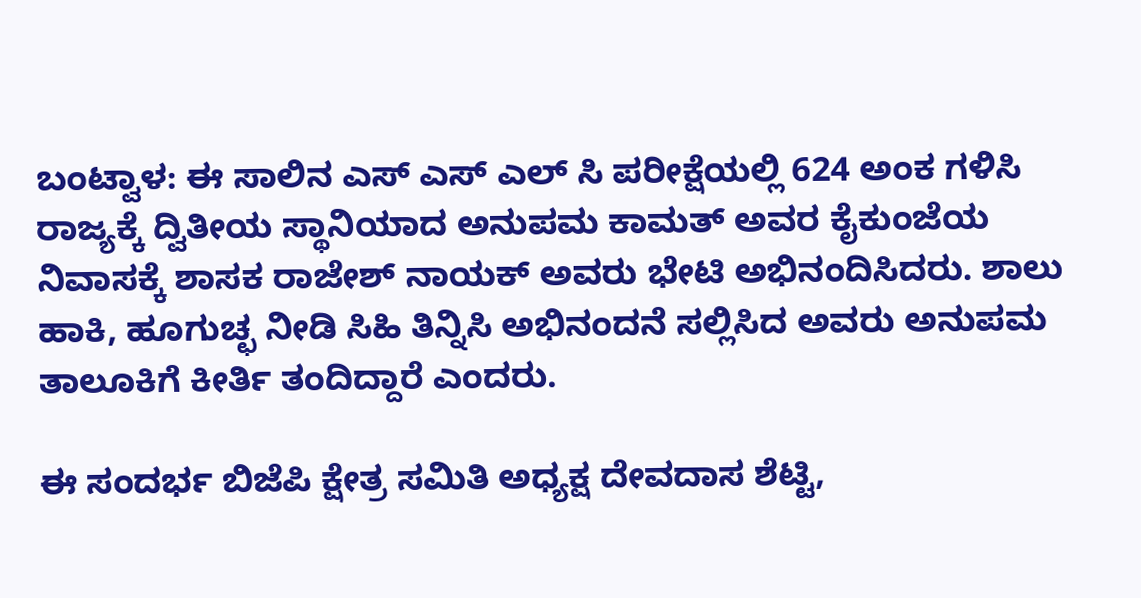ಬಂಟ್ವಾಳ: ಈ ಸಾಲಿನ ಎಸ್ ಎಸ್ ಎಲ್ ಸಿ ಪರೀಕ್ಷೆಯಲ್ಲಿ 624 ಅಂಕ ಗಳಿಸಿ ರಾಜ್ಯಕ್ಕೆ ದ್ವಿತೀಯ ಸ್ಥಾನಿಯಾದ ಅನುಪಮ ಕಾಮತ್ ಅವರ ಕೈಕುಂಜೆಯ ನಿವಾಸಕ್ಕೆ ಶಾಸಕ ರಾಜೇಶ್ ನಾಯಕ್ ಅವರು ಭೇಟಿ ಅಭಿನಂದಿಸಿದರು. ಶಾಲು ಹಾಕಿ, ಹೂಗುಚ್ಛ ನೀಡಿ ಸಿಹಿ ತಿನ್ನಿಸಿ ಅಭಿನಂದನೆ ಸಲ್ಲಿಸಿದ ಅವರು ಅನುಪಮ ತಾಲೂಕಿಗೆ ಕೀರ್ತಿ ತಂದಿದ್ದಾರೆ ಎಂದರು.

ಈ ಸಂದರ್ಭ ಬಿಜೆಪಿ ಕ್ಷೇತ್ರ ಸಮಿತಿ ಅಧ್ಯಕ್ಷ ದೇವದಾಸ ಶೆಟ್ಟಿ,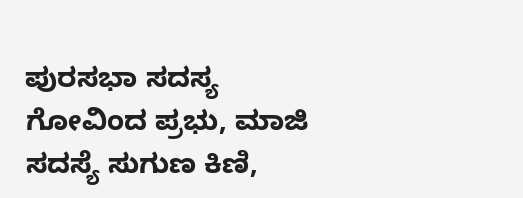ಪುರಸಭಾ ಸದಸ್ಯ ಗೋವಿಂದ ಪ್ರಭು, ಮಾಜಿ ಸದಸ್ಯೆ ಸುಗುಣ ಕಿಣಿ,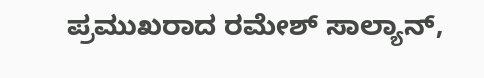ಪ್ರಮುಖರಾದ ರಮೇಶ್ ಸಾಲ್ಯಾನ್,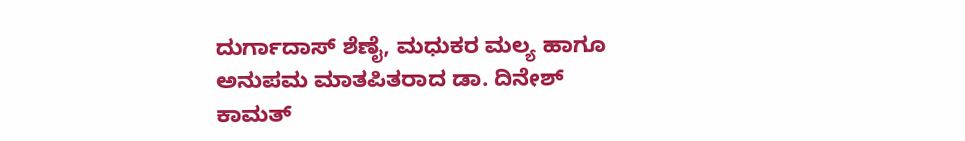ದುರ್ಗಾದಾಸ್ ಶೆಣೈ, ಮಧುಕರ ಮಲ್ಯ ಹಾಗೂ ಅನುಪಮ ಮಾತಪಿತರಾದ ಡಾ. ದಿನೇಶ್ ಕಾಮತ್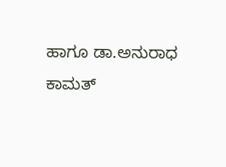ಹಾಗೂ ಡಾ.ಅನುರಾಧ ಕಾಮತ್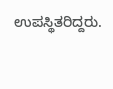ಉಪಸ್ಥಿತರಿದ್ದರು.